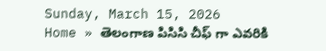Sunday, March 15, 2026
Home » తెలంగాణ పిసిసి చీఫ్ గా ఎవరికి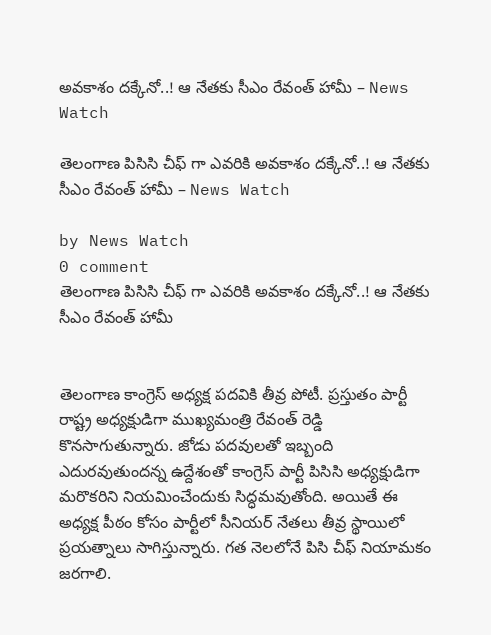అవకాశం దక్కేనో..! ఆ నేతకు సీఎం రేవంత్ హామీ – News Watch

తెలంగాణ పిసిసి చీఫ్ గా ఎవరికి అవకాశం దక్కేనో..! ఆ నేతకు సీఎం రేవంత్ హామీ – News Watch

by News Watch
0 comment
తెలంగాణ పిసిసి చీఫ్ గా ఎవరికి అవకాశం దక్కేనో..! ఆ నేతకు సీఎం రేవంత్ హామీ


తెలంగాణ కాంగ్రెస్ అధ్యక్ష పదవికి తీవ్ర పోటీ. ప్రస్తుతం పార్టీ రాష్ట్ర అధ్యక్షుడిగా ముఖ్యమంత్రి రేవంత్ రెడ్డి కొనసాగుతున్నారు. జోడు పదవులతో ఇబ్బంది ఎదురవుతుందన్న ఉద్దేశంతో కాంగ్రెస్ పార్టీ పిసిసి అధ్యక్షుడిగా మరొకరిని నియమించేందుకు సిద్ధమవుతోంది. అయితే ఈ అధ్యక్ష పీఠం కోసం పార్టీలో సీనియర్ నేతలు తీవ్ర స్థాయిలో ప్రయత్నాలు సాగిస్తున్నారు. గత నెలలోనే పిసి చీఫ్ నియామకం జరగాలి.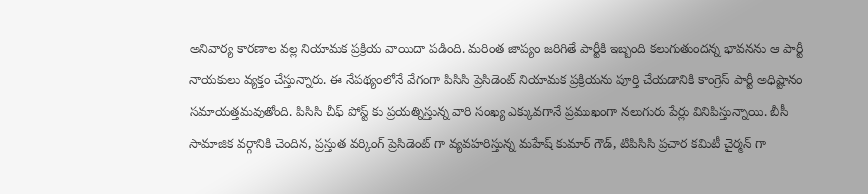అనివార్య కారణాల వల్ల నియామక ప్రక్రియ వాయిదా పడింది. మరింత జాప్యం జరిగితే పార్టీకి ఇబ్బంది కలుగుతుందన్న భావనను ఆ పార్టీ నాయకులు వ్యక్తం చేస్తున్నారు. ఈ నేపథ్యంలోనే వేగంగా పిసిసి ప్రెసిడెంట్ నియామక ప్రక్రియను పూర్తి చేయడానికి కాంగ్రెస్ పార్టీ అధిష్టానం సమాయత్తమవుతోంది. పిసిసి చీఫ్ పోస్ట్ కు ప్రయత్నిస్తున్న వారి సంఖ్య ఎక్కువగానే ప్రముఖంగా నలుగురు పేర్లు వినిపిస్తున్నాయి. బీసీ సామాజిక వర్గానికి చెందిన, ప్రస్తుత వర్కింగ్ ప్రెసిడెంట్ గా వ్యవహరిస్తున్న మహేష్ కుమార్ గౌడ్, టిపిసిసి ప్రచార కమిటీ చైర్మన్ గా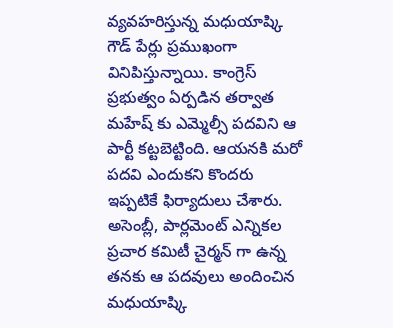వ్యవహరిస్తున్న మధుయాష్కి గౌడ్ పేర్లు ప్రముఖంగా వినిపిస్తున్నాయి. కాంగ్రెస్ ప్రభుత్వం ఏర్పడిన తర్వాత మహేష్ కు ఎమ్మెల్సీ పదవిని ఆ పార్టీ కట్టబెట్టింది. ఆయనకి మరో పదవి ఎందుకని కొందరు ఇప్పటికే ఫిర్యాదులు చేశారు. అసెంబ్లీ, పార్లమెంట్ ఎన్నికల ప్రచార కమిటీ చైర్మన్ గా ఉన్న తనకు ఆ పదవులు అందించిన మధుయాష్కి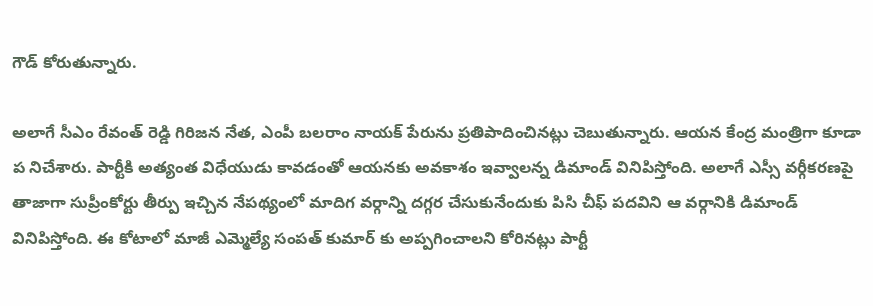గౌడ్ కోరుతున్నారు.

అలాగే సీఎం రేవంత్ రెడ్డి గిరిజన నేత, ఎంపీ బలరాం నాయక్ పేరును ప్రతిపాదించినట్లు చెబుతున్నారు. ఆయన కేంద్ర మంత్రిగా కూడా ప నిచేశారు. పార్టీకి అత్యంత విధేయుడు కావడంతో ఆయనకు అవకాశం ఇవ్వాలన్న డిమాండ్ వినిపిస్తోంది. అలాగే ఎస్సీ వర్గీకరణపై తాజాగా సుప్రీంకోర్టు తీర్పు ఇచ్చిన నేపథ్యంలో మాదిగ వర్గాన్ని దగ్గర చేసుకునేందుకు పిసి చీఫ్ పదవిని ఆ వర్గానికి డిమాండ్ వినిపిస్తోంది. ఈ కోటాలో మాజీ ఎమ్మెల్యే సంపత్ కుమార్ కు అప్పగించాలని కోరినట్లు పార్టీ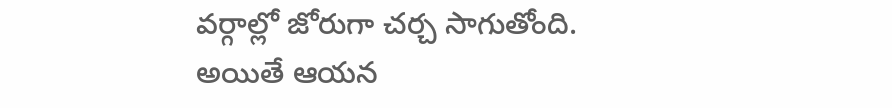వర్గాల్లో జోరుగా చర్చ సాగుతోంది. అయితే ఆయన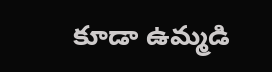కూడా ఉమ్మడి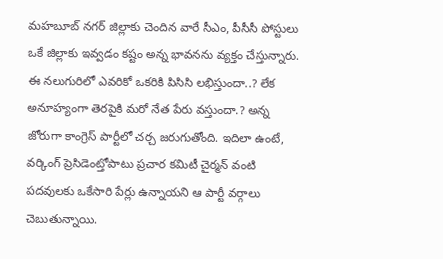మహబూబ్ నగర్ జిల్లాకు చెందిన వారే సీఎం, పీసీసీ పోస్టులు ఒకే జిల్లాకు ఇవ్వడం కష్టం అన్న భావనను వ్యక్తం చేస్తున్నారు. ఈ నలుగురిలో ఎవరికో ఒకరికి పిసిసి లభిస్తుందా..? లేక అనూహ్యంగా తెరపైకి మరో నేత పేరు వస్తుందా.? అన్న జోరుగా కాంగ్రెస్ పార్టీలో చర్చ జరుగుతోంది. ఇదిలా ఉంటే, వర్కింగ్ ప్రెసిడెంట్తోపాటు ప్రచార కమిటీ చైర్మన్ వంటి పదవులకు ఒకేసారి పేర్లు ఉన్నాయని ఆ పార్టీ వర్గాలు చెబుతున్నాయి.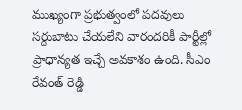ముఖ్యంగా ప్రభుత్వంలో పదవులు సర్దుబాటు చేయలేని వారందరికీ పార్టీల్లో ప్రాధాన్యత ఇచ్చే అవకాశం ఉంది. సీఎం రేవంత్ రెడ్డి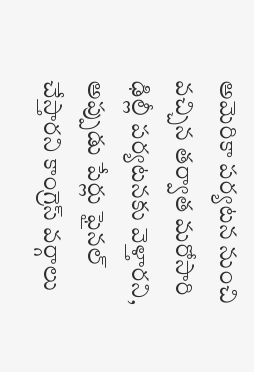అమెరికా పర్యటన నుంచి వచ్చిన తర్వాత మరోసారి ఢిల్లీ పర్యటనకు వెళ్తారని, అప్పుడు పేర్లు ఫైనల్ చేస్తారని కాంగ్రెస్ వర్గాలు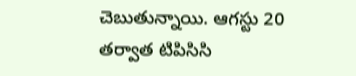చెబుతున్నాయి. ఆగస్టు 20 తర్వాత టిపిసిసి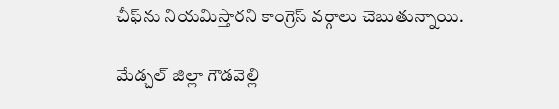చీఫ్‌ను నియమిస్తారని కాంగ్రెస్ వర్గాలు చెబుతున్నాయి.

మేడ్చల్ జిల్లా గౌడవెల్లి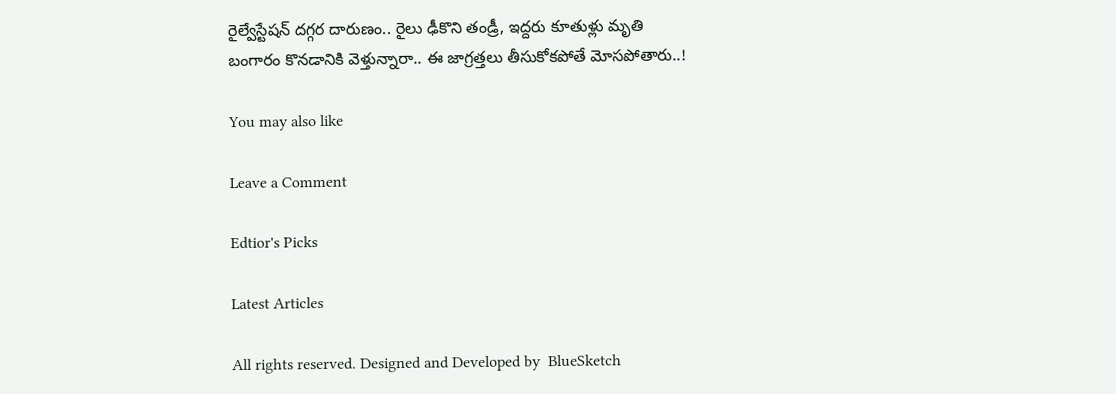రైల్వేస్టేషన్ దగ్గర దారుణం.. రైలు ఢీకొని తండ్రీ, ఇద్దరు కూతుళ్లు మృతి
బంగారం కొనడానికి వెళ్తున్నారా.. ఈ జాగ్రత్తలు తీసుకోకపోతే మోసపోతారు..!

You may also like

Leave a Comment

Edtior's Picks

Latest Articles

All rights reserved. Designed and Developed by  BlueSketch